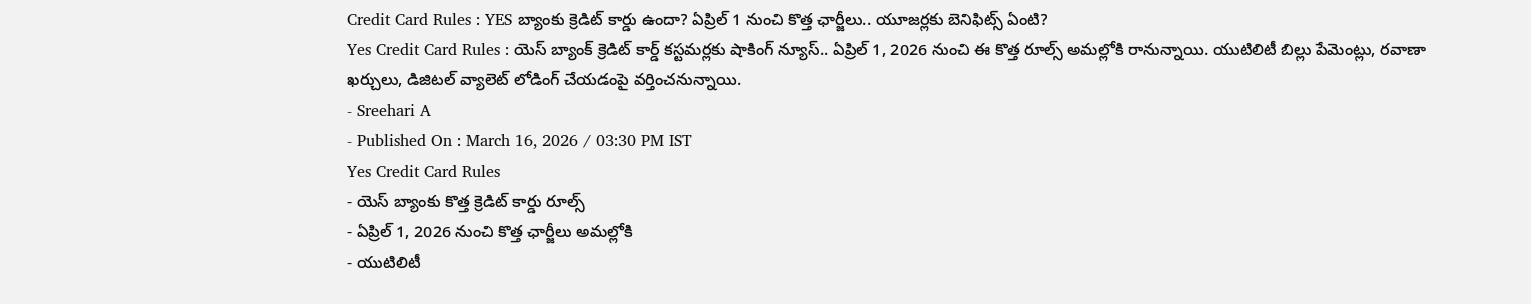Credit Card Rules : YES బ్యాంకు క్రెడిట్ కార్డు ఉందా? ఏప్రిల్ 1 నుంచి కొత్త ఛార్జీలు.. యూజర్లకు బెనిఫిట్స్ ఏంటి?
Yes Credit Card Rules : యెస్ బ్యాంక్ క్రెడిట్ కార్డ్ కస్టమర్లకు షాకింగ్ న్యూస్.. ఏప్రిల్ 1, 2026 నుంచి ఈ కొత్త రూల్స్ అమల్లోకి రానున్నాయి. యుటిలిటీ బిల్లు పేమెంట్లు, రవాణా ఖర్చులు, డిజిటల్ వ్యాలెట్ లోడింగ్ చేయడంపై వర్తించనున్నాయి.
- Sreehari A
- Published On : March 16, 2026 / 03:30 PM IST
Yes Credit Card Rules
- యెస్ బ్యాంకు కొత్త క్రెడిట్ కార్డు రూల్స్
- ఏప్రిల్ 1, 2026 నుంచి కొత్త ఛార్జీలు అమల్లోకి
- యుటిలిటీ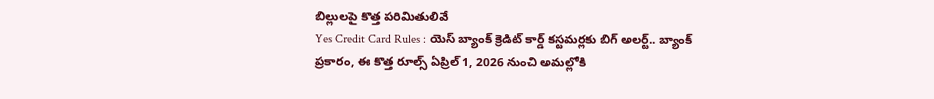బిల్లులపై కొత్త పరిమితులివే
Yes Credit Card Rules : యెస్ బ్యాంక్ క్రెడిట్ కార్డ్ కస్టమర్లకు బిగ్ అలర్ట్.. బ్యాంక్ ప్రకారం, ఈ కొత్త రూల్స్ ఏప్రిల్ 1, 2026 నుంచి అమల్లోకి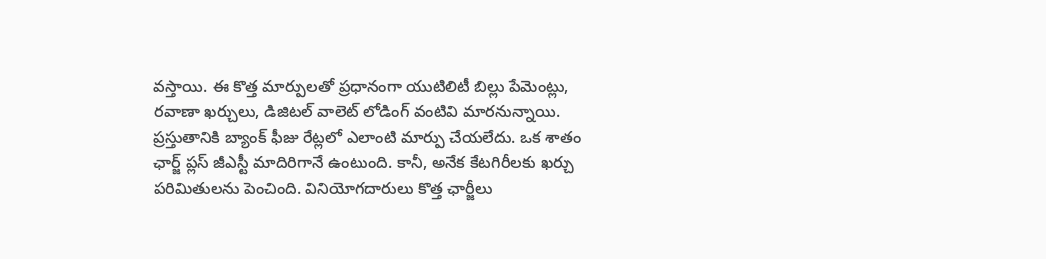వస్తాయి. ఈ కొత్త మార్పులతో ప్రధానంగా యుటిలిటీ బిల్లు పేమెంట్లు, రవాణా ఖర్చులు, డిజిటల్ వాలెట్ లోడింగ్ వంటివి మారనున్నాయి.
ప్రస్తుతానికి బ్యాంక్ ఫీజు రేట్లలో ఎలాంటి మార్పు చేయలేదు. ఒక శాతం ఛార్జ్ ప్లస్ జీఎస్టీ మాదిరిగానే ఉంటుంది. కానీ, అనేక కేటగిరీలకు ఖర్చు పరిమితులను పెంచింది. వినియోగదారులు కొత్త ఛార్జీలు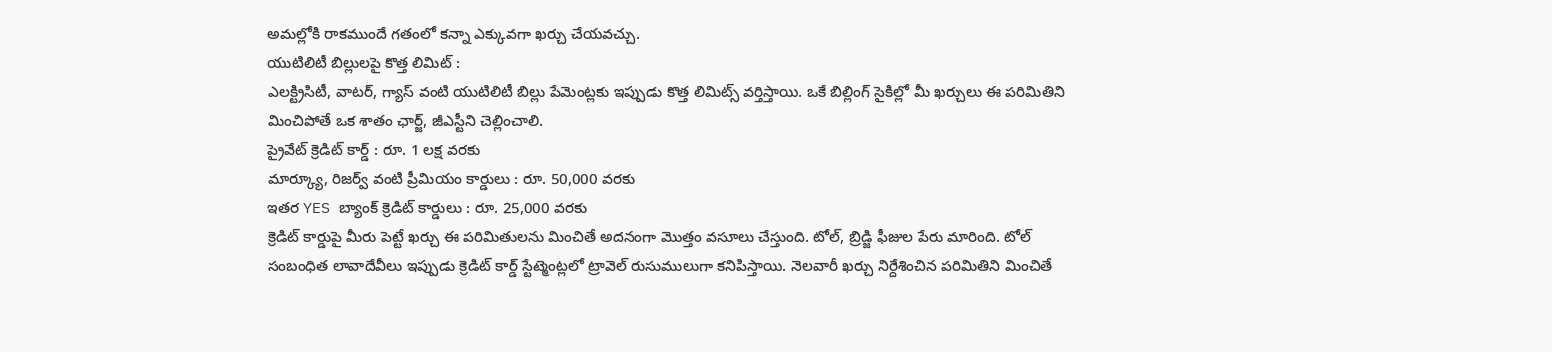అమల్లోకి రాకముందే గతంలో కన్నా ఎక్కువగా ఖర్చు చేయవచ్చు.
యుటిలిటీ బిల్లులపై కొత్త లిమిట్ :
ఎలక్ట్రిసిటీ, వాటర్, గ్యాస్ వంటి యుటిలిటీ బిల్లు పేమెంట్లకు ఇప్పుడు కొత్త లిమిట్స్ వర్తిస్తాయి. ఒకే బిల్లింగ్ సైకిల్లో మీ ఖర్చులు ఈ పరిమితిని మించిపోతే ఒక శాతం ఛార్జ్, జీఎస్టీని చెల్లించాలి.
ప్రైవేట్ క్రెడిట్ కార్డ్ : రూ. 1 లక్ష వరకు
మార్క్యూ, రిజర్వ్ వంటి ప్రీమియం కార్డులు : రూ. 50,000 వరకు
ఇతర YES బ్యాంక్ క్రెడిట్ కార్డులు : రూ. 25,000 వరకు
క్రెడిట్ కార్డుపై మీరు పెట్టే ఖర్చు ఈ పరిమితులను మించితే అదనంగా మొత్తం వసూలు చేస్తుంది. టోల్, బ్రిడ్జి ఫీజుల పేరు మారింది. టోల్ సంబంధిత లావాదేవీలు ఇప్పుడు క్రెడిట్ కార్డ్ స్టేట్మెంట్లలో ట్రావెల్ రుసుములుగా కనిపిస్తాయి. నెలవారీ ఖర్చు నిర్దేశించిన పరిమితిని మించితే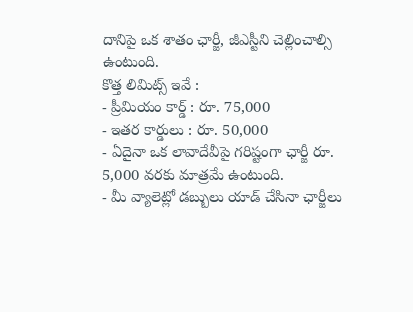దానిపై ఒక శాతం ఛార్జీ, జీఎస్టీని చెల్లించాల్సి ఉంటుంది.
కొత్త లిమిట్స్ ఇవే :
- ప్రీమియం కార్డ్ : రూ. 75,000
- ఇతర కార్డులు : రూ. 50,000
- ఏదైనా ఒక లావాదేవీపై గరిష్టంగా ఛార్జీ రూ. 5,000 వరకు మాత్రమే ఉంటుంది.
- మీ వ్యాలెట్లో డబ్బులు యాడ్ చేసినా ఛార్జీలు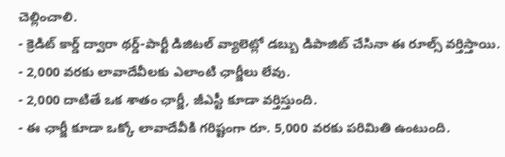చెల్లించాలి.
- క్రెడిట్ కార్డ్ ద్వారా థర్డ్-పార్టీ డిజిటల్ వ్యాలెట్లో డబ్బు డిపాజిట్ చేసినా ఈ రూల్స్ వర్తిస్తాయి.
- 2,000 వరకు లావాదేవీలకు ఎలాంటి ఛార్జీలు లేవు.
- 2,000 దాటితే ఒక శాతం ఛార్జీ, జీఎస్టీ కూడా వర్తిస్తుంది.
- ఈ ఛార్జీ కూడా ఒక్కో లావాదేవీకి గరిష్టంగా రూ. 5,000 వరకు పరిమితి ఉంటుంది.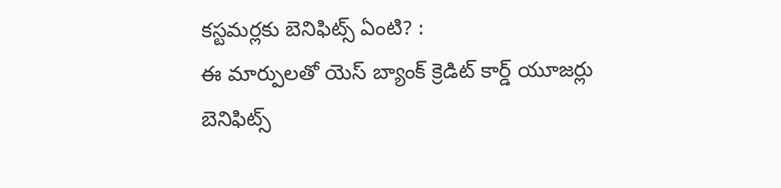కస్టమర్లకు బెనిఫిట్స్ ఏంటి? :
ఈ మార్పులతో యెస్ బ్యాంక్ క్రెడిట్ కార్డ్ యూజర్లు బెనిఫిట్స్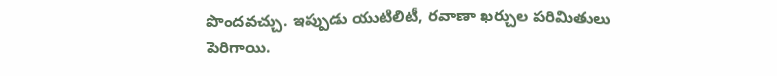పొందవచ్చు. ఇప్పుడు యుటిలిటీ, రవాణా ఖర్చుల పరిమితులు పెరిగాయి.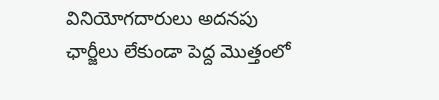వినియోగదారులు అదనపు ఛార్జీలు లేకుండా పెద్ద మొత్తంలో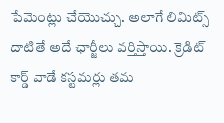పేమెంట్లు చేయొచ్చు. అలాగే లిమిట్స్ దాటితే అదే ఛార్జీలు వర్తిస్తాయి. క్రెడిట్ కార్డ్ వాడే కస్టమర్లు తమ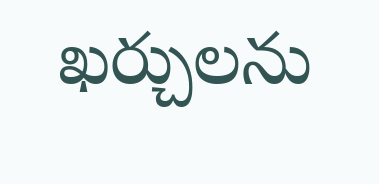ఖర్చులను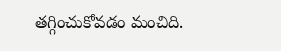తగ్గించుకోవడం మంచిది.